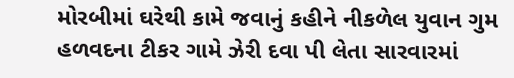મોરબીમાં ઘરેથી કામે જવાનું કહીને નીકળેલ યુવાન ગુમ હળવદના ટીકર ગામે ઝેરી દવા પી લેતા સારવારમાં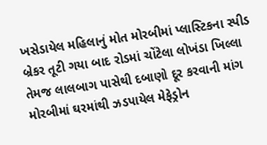ખસેડાયેલ મહિલાનું મોત મોરબીમાં પ્લાસ્ટિકના સ્પીડ બ્રેકર તૂટી ગયા બાદ રોડમાં ચોંટેલા લોખંડા ખિલ્લા તેમજ લાલબાગ પાસેથી દબાણો દૂર કરવાની માંગ મોરબીમાં ઘરમાંથી ઝડપાયેલ મેફેડ્રોન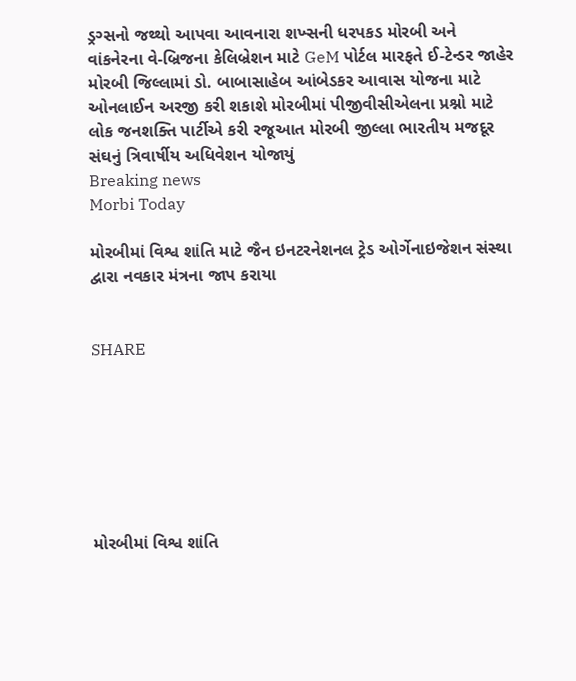ડ્રગ્સનો જથ્થો આપવા આવનારા શખ્સની ધરપકડ મોરબી અને વાંકનેરના વે-બ્રિજના કેલિબ્રેશન માટે GeM પોર્ટલ મારફતે ઈ-ટેન્ડર જાહેર મોરબી જિલ્લામાં ડો. બાબાસાહેબ આંબેડકર આવાસ યોજના માટે ઓનલાઈન અરજી કરી શકાશે મોરબીમાં પીજીવીસીએલના પ્રશ્નો માટે લોક જનશક્તિ પાર્ટીએ કરી રજૂઆત મોરબી જીલ્લા ભારતીય મજદૂર સંઘનું ત્રિવાર્ષીય અધિવેશન યોજાયું
Breaking news
Morbi Today

મોરબીમાં વિશ્વ શાંતિ માટે જૈન ઇનટરનેશનલ ટ્રેડ ઓર્ગેનાઇજેશન સંસ્થા દ્વારા નવકાર મંત્રના જાપ કરાયા


SHARE







મોરબીમાં વિશ્વ શાંતિ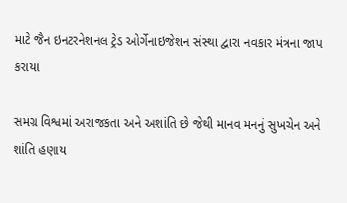માટે જૈન ઇનટરનેશનલ ટ્રેડ ઓર્ગેનાઇજેશન સંસ્થા દ્વારા નવકાર મંત્રના જાપ કરાયા

સમગ્ર વિશ્વમાં અરાજકતા અને અશાંતિ છે જેથી માનવ મનનું સુખચેન અને શાંતિ હણાય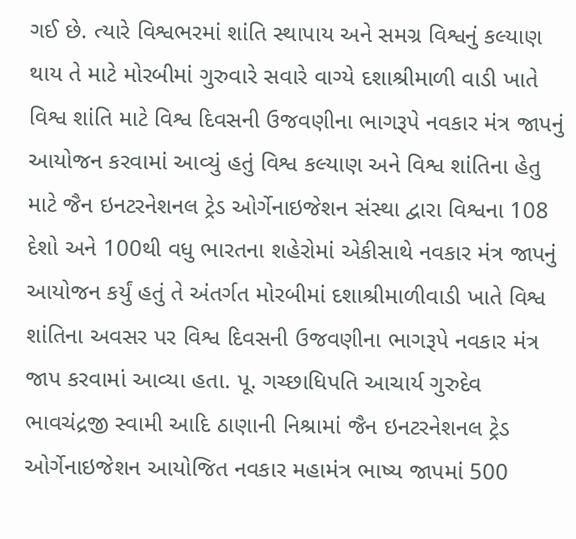ગઈ છે. ત્યારે વિશ્વભરમાં શાંતિ સ્થાપાય અને સમગ્ર વિશ્વનું કલ્યાણ થાય તે માટે મોરબીમાં ગુરુવારે સવારે વાગ્યે દશાશ્રીમાળી વાડી ખાતે વિશ્વ શાંતિ માટે વિશ્વ દિવસની ઉજવણીના ભાગરૂપે નવકાર મંત્ર જાપનું આયોજન કરવામાં આવ્યું હતું વિશ્વ કલ્યાણ અને વિશ્વ શાંતિના હેતુ માટે જૈન ઇનટરનેશનલ ટ્રેડ ઓર્ગેનાઇજેશન સંસ્થા દ્વારા વિશ્વના 108 દેશો અને 100થી વધુ ભારતના શહેરોમાં એકીસાથે નવકાર મંત્ર જાપનું આયોજન કર્યું હતું તે અંતર્ગત મોરબીમાં દશાશ્રીમાળીવાડી ખાતે વિશ્વ શાંતિના અવસર પર વિશ્વ દિવસની ઉજવણીના ભાગરૂપે નવકાર મંત્ર જાપ કરવામાં આવ્યા હતા. પૂ. ગચ્છાધિપતિ આચાર્ય ગુરુદેવ ભાવચંદ્રજી સ્વામી આદિ ઠાણાની નિશ્રામાં જૈન ઇનટરનેશનલ ટ્રેડ ઓર્ગેનાઇજેશન આયોજિત નવકાર મહામંત્ર ભાષ્ય જાપમાં 500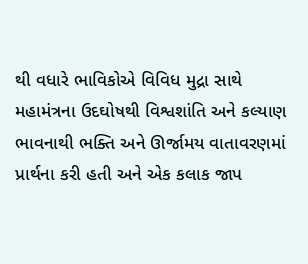થી વધારે ભાવિકોએ વિવિધ મુદ્રા સાથે મહામંત્રના ઉદઘોષથી વિશ્વશાંતિ અને કલ્યાણ ભાવનાથી ભક્તિ અને ઊર્જામય વાતાવરણમાં પ્રાર્થના કરી હતી અને એક કલાક જાપ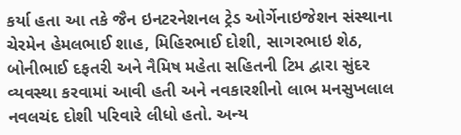કર્યા હતા આ તકે જૈન ઇનટરનેશનલ ટ્રેડ ઓર્ગેનાઇજેશન સંસ્થાના ચેરમેન હેમલભાઈ શાહ, મિહિરભાઈ દોશી, સાગરભાઇ શેઠ, બોનીભાઈ દફતરી અને નૈમિષ મહેતા સહિતની ટિમ દ્વારા સુંદર વ્યવસ્થા કરવામાં આવી હતી અને નવકારશીનો લાભ મનસુખલાલ નવલચંદ દોશી પરિવારે લીધો હતો. અન્ય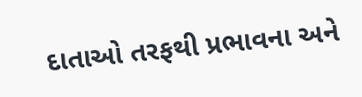દાતાઓ તરફથી પ્રભાવના અને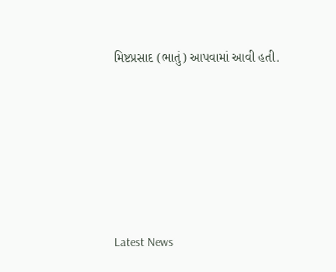મિષ્ટપ્રસાદ (ભાતું) આપવામાં આવી હતી.






Latest News